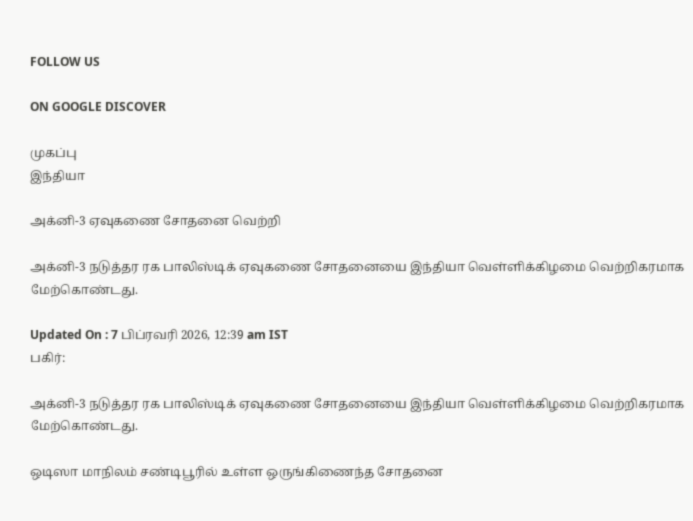FOLLOW US

ON GOOGLE DISCOVER

முகப்பு
இந்தியா

அக்னி-3 ஏவுகணை சோதனை வெற்றி

அக்னி-3 நடுத்தர ரக பாலிஸ்டிக் ஏவுகணை சோதனையை இந்தியா வெள்ளிக்கிழமை வெற்றிகரமாக மேற்கொண்டது.

Updated On : 7 பிப்ரவரி 2026, 12:39 am IST
பகிர்:

அக்னி-3 நடுத்தர ரக பாலிஸ்டிக் ஏவுகணை சோதனையை இந்தியா வெள்ளிக்கிழமை வெற்றிகரமாக மேற்கொண்டது.

ஒடிஸா மாநிலம் சண்டிபூரில் உள்ள ஒருங்கிணைந்த சோதனை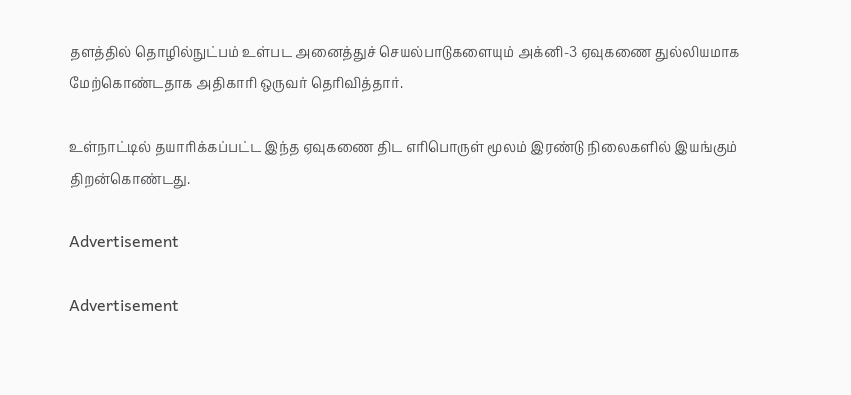தளத்தில் தொழில்நுட்பம் உள்பட அனைத்துச் செயல்பாடுகளையும் அக்னி-3 ஏவுகணை துல்லியமாக மேற்கொண்டதாக அதிகாரி ஒருவர் தெரிவித்தார்.

உள்நாட்டில் தயாரிக்கப்பட்ட இந்த ஏவுகணை திட எரிபொருள் மூலம் இரண்டு நிலைகளில் இயங்கும் திறன்கொண்டது.

Advertisement

Advertisement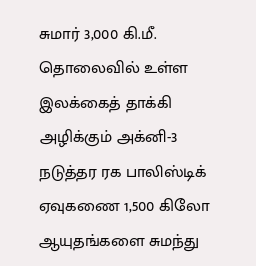சுமார் 3,000 கி.மீ. தொலைவில் உள்ள இலக்கைத் தாக்கி அழிக்கும் அக்னி-3 நடுத்தர ரக பாலிஸ்டிக் ஏவுகணை 1,500 கிலோ ஆயுதங்களை சுமந்து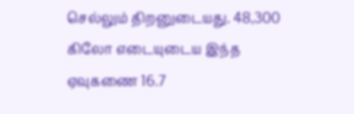செல்லும் திறனுடையது. 48,300 கிலோ எடையுடைய இந்த ஏவுகணை 16.7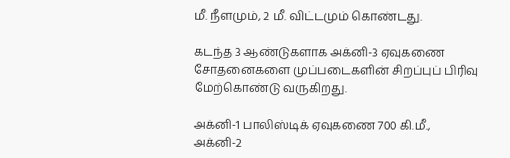மீ. நீளமும், 2 மீ. விட்டமும் கொண்டது.

கடந்த 3 ஆண்டுகளாக அக்னி-3 ஏவுகணை சோதனைகளை முப்படைகளின் சிறப்புப் பிரிவு மேற்கொண்டு வருகிறது.

அக்னி-1 பாலிஸ்டிக் ஏவுகணை 700 கி.மீ., அக்னி-2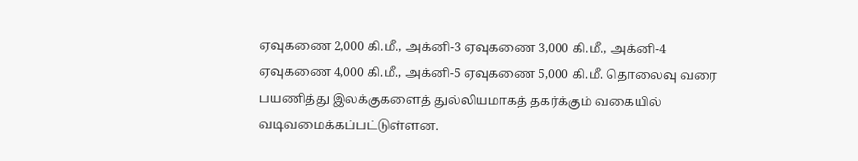ஏவுகணை 2,000 கி.மீ., அக்னி-3 ஏவுகணை 3,000 கி.மீ., அக்னி-4 ஏவுகணை 4,000 கி.மீ., அக்னி-5 ஏவுகணை 5,000 கி.மீ. தொலைவு வரை பயணித்து இலக்குகளைத் துல்லியமாகத் தகர்க்கும் வகையில் வடிவமைக்கப்பட்டுள்ளன.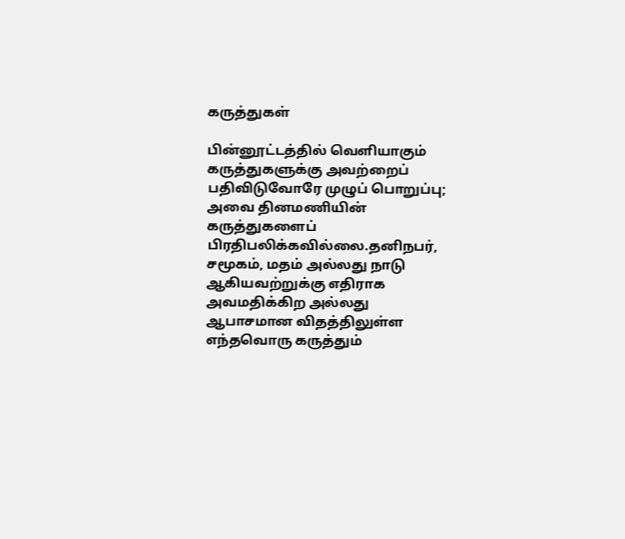கருத்துகள்

பின்னூட்டத்தில் வெளியாகும் கருத்துகளுக்கு அவற்றைப் பதிவிடுவோரே முழுப் பொறுப்பு; அவை தினமணியின் கருத்துகளைப் பிரதிபலிக்கவில்லை.தனிநபர், சமூகம், மதம் அல்லது நாடு ஆகியவற்றுக்கு எதிராக அவமதிக்கிற அல்லது ஆபாசமான விதத்திலுள்ள எந்தவொரு கருத்தும்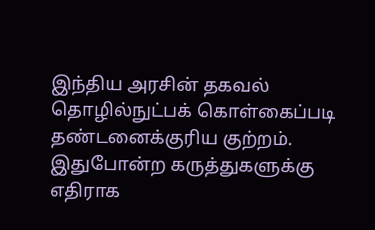இந்திய அரசின் தகவல் தொழில்நுட்பக் கொள்கைப்படி தண்டனைக்குரிய குற்றம். இதுபோன்ற கருத்துகளுக்கு எதிராக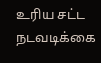உரிய சட்ட நடவடிக்கை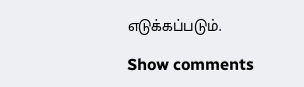எடுக்கப்படும்.

Show comments